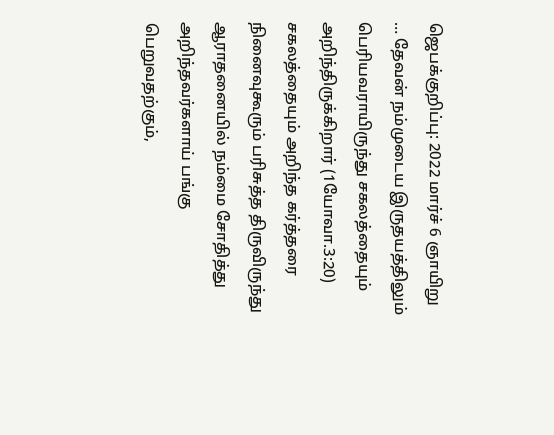ஜெபக்குறிப்பு: 2022 மார்ச் 6 ஞாயிறு
… தேவன் நம்முடைய இருதயத்திலும் பெரியவராயிருந்து சகலத்தையும் அறிந்திருக்கிறார் (1யோவா.3:20) சகலத்தையும் அறிந்த கர்த்தரை நினைவுகூரும் பரிசுத்த திருவிருந்து ஆராதனையில் நம்மை சோதித்து அறிந்தவர்களாய் பங்கு பெறுவதற்கும்,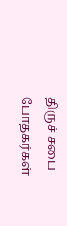திருச் சபை போதகர்கள்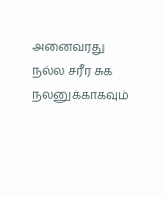அனைவரது நல்ல சரீர சுக நலனுக்காகவும்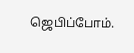ஜெபிப்போம்.